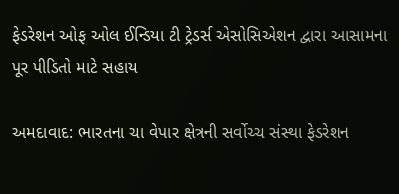ફેડરેશન ઓફ ઓલ ઈન્ડિયા ટી ટ્રેડર્સ એસોસિએશન દ્વારા આસામના પૂર પીડિતો માટે સહાય

અમદાવાદ: ભારતના ચા વેપાર ક્ષેત્રની સર્વોચ્ચ સંસ્થા ફેડરેશન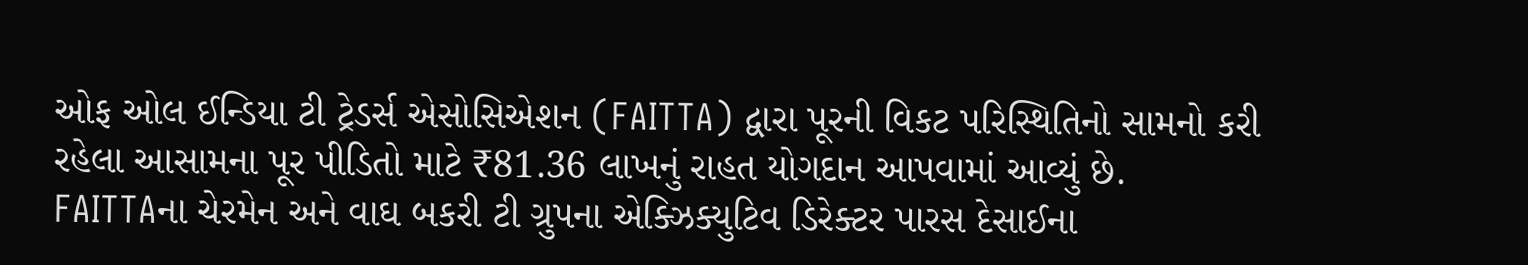ઓફ ઓલ ઈન્ડિયા ટી ટ્રેડર્સ એસોસિએશન (FAITTA) દ્વારા પૂરની વિકટ પરિસ્થિતિનો સામનો કરી રહેલા આસામના પૂર પીડિતો માટે ₹81.36 લાખનું રાહત યોગદાન આપવામાં આવ્યું છે. FAITTAના ચેરમેન અને વાઘ બકરી ટી ગ્રુપના એક્ઝિક્યુટિવ ડિરેક્ટર પારસ દેસાઈના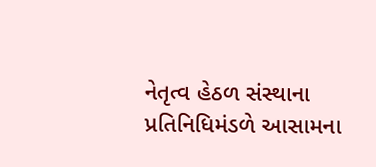નેતૃત્વ હેઠળ સંસ્થાના પ્રતિનિધિમંડળે આસામના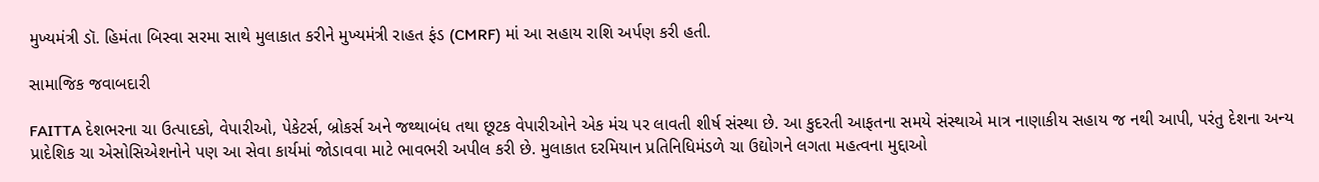મુખ્યમંત્રી ડૉ. હિમંતા બિસ્વા સરમા સાથે મુલાકાત કરીને મુખ્યમંત્રી રાહત ફંડ (CMRF) માં આ સહાય રાશિ અર્પણ કરી હતી.

સામાજિક જવાબદારી

FAITTA દેશભરના ચા ઉત્પાદકો, વેપારીઓ, પેકેટર્સ, બ્રોકર્સ અને જથ્થાબંધ તથા છૂટક વેપારીઓને એક મંચ પર લાવતી શીર્ષ સંસ્થા છે. આ કુદરતી આફતના સમયે સંસ્થાએ માત્ર નાણાકીય સહાય જ નથી આપી, પરંતુ દેશના અન્ય પ્રાદેશિક ચા એસોસિએશનોને પણ આ સેવા કાર્યમાં જોડાવવા માટે ભાવભરી અપીલ કરી છે. મુલાકાત દરમિયાન પ્રતિનિધિમંડળે ચા ઉદ્યોગને લગતા મહત્વના મુદ્દાઓ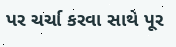પર ચર્ચા કરવા સાથે પૂર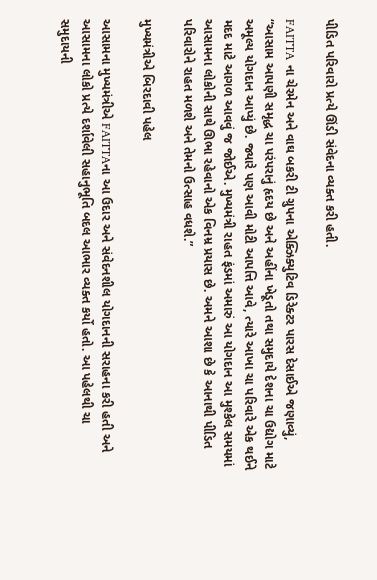પીડિત પરિવારો પ્રત્યે ઊંડી સંવેદના વ્યક્ત કરી હતી.

FAITTA ના ચેરમેન અને વાઘ બકરી ટી ગ્રુપના એક્ઝિક્યુટિવ ડિરેક્ટર પારસ દેસાઈએ જણાવ્યું, “આસામ આપણી સમૃદ્ધ ચા પરંપરાનું હૃદય છે અને અહીંના ખેડૂતો તથા સમુદાયે દેશના ચા ઉદ્યોગ માટે અમૂલ્ય યોગદાન આપ્યું છે. જ્યારે પણ આવી મોટી આપત્તિ આવે, ત્યારે આખા ચા પરિવારે એક થઈને મદદ માટે આગળ આવવું જ જોઈએ. મુખ્યમંત્રી રાહત ફંડમાં અમારું આ યોગદાન આ મુશ્કેલ સમયમાં આસામના લોકોની સાથે ઊભા રહેવાનો એક વિનમ્ર પ્રયાસ છે. અમને આશા છે કે આનાથી પીડિત પરિવારોને રાહત મળશે અને તેમનો ઉત્સાહ વધશે.”

મુખ્યમંત્રીએ બિરદાવી પહેલ

આસામના મુખ્યમંત્રીએ FAITTAના આ ઉદાર અને સંવેદનશીલ યોગદાનની સરાહના કરી હતી અને આસામના લોકો પ્રત્યે દર્શાવેલી સહાનુભૂતિ બદલ આભાર વ્યક્ત કર્યો હતો. આ પહેલથી ચા સમુદાયની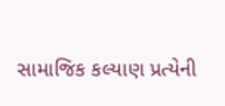સામાજિક કલ્યાણ પ્રત્યેની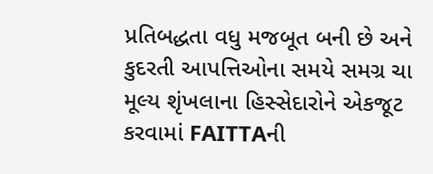પ્રતિબદ્ધતા વધુ મજબૂત બની છે અને કુદરતી આપત્તિઓના સમયે સમગ્ર ચા મૂલ્ય શૃંખલાના હિસ્સેદારોને એકજૂટ કરવામાં FAITTAની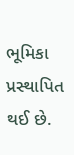ભૂમિકા પ્રસ્થાપિત થઈ છે.